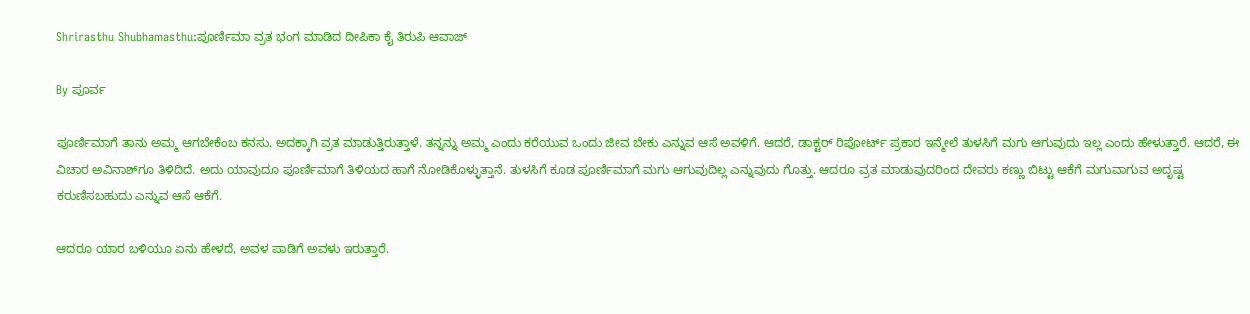Shrirasthu Shubhamasthu:ಪೂರ್ಣಿಮಾ ವ್ರತ ಭಂಗ ಮಾಡಿದ ದೀಪಿಕಾ ಕೈ ತಿರುಪಿ ಆವಾಜ್

By ಪೂರ್ವ

ಪೂರ್ಣಿಮಾಗೆ ತಾನು ಅಮ್ಮ ಆಗಬೇಕೆಂಬ ಕನಸು. ಅದಕ್ಕಾಗಿ ವ್ರತ ಮಾಡುತ್ತಿರುತ್ತಾಳೆ. ತನ್ನನ್ನು ಅಮ್ಮ ಎಂದು ಕರೆಯುವ ಒಂದು ಜೀವ ಬೇಕು ಎನ್ನುವ ಆಸೆ ಅವಳಿಗೆ. ಆದರೆ, ಡಾಕ್ಟರ್ ರಿಪೋರ್ಟ್ ಪ್ರಕಾರ ಇನ್ಮೇಲೆ ತುಳಸಿಗೆ ಮಗು ಆಗುವುದು ಇಲ್ಲ ಎಂದು ಹೇಳುತ್ತಾರೆ. ಆದರೆ, ಈ ವಿಚಾರ ಅವಿನಾಶ್‌ಗೂ ತಿಳಿದಿದೆ. ಅದು ಯಾವುದೂ ಪೂರ್ಣಿಮಾಗೆ ತಿಳಿಯದ ಹಾಗೆ ನೋಡಿಕೊಳ್ಳುತ್ತಾನೆ. ತುಳಸಿಗೆ ಕೂಡ ಪೂರ್ಣಿಮಾಗೆ ಮಗು ಆಗುವುದಿಲ್ಲ ಎನ್ನುವುದು ಗೊತ್ತು. ಆದರೂ ವ್ರತ ಮಾಡುವುದರಿಂದ ದೇವರು ಕಣ್ಣು ಬಿಟ್ಟು ಆಕೆಗೆ ಮಗುವಾಗುವ ಅದೃಷ್ಟ ಕರುಣಿಸಬಹುದು ಎನ್ನುವ ಆಸೆ ಆಕೆಗೆ.

ಆದರೂ ಯಾರ ಬಳಿಯೂ ಏನು ಹೇಳದೆ, ಅವಳ ಪಾಡಿಗೆ ಅವಳು ಇರುತ್ತಾರೆ.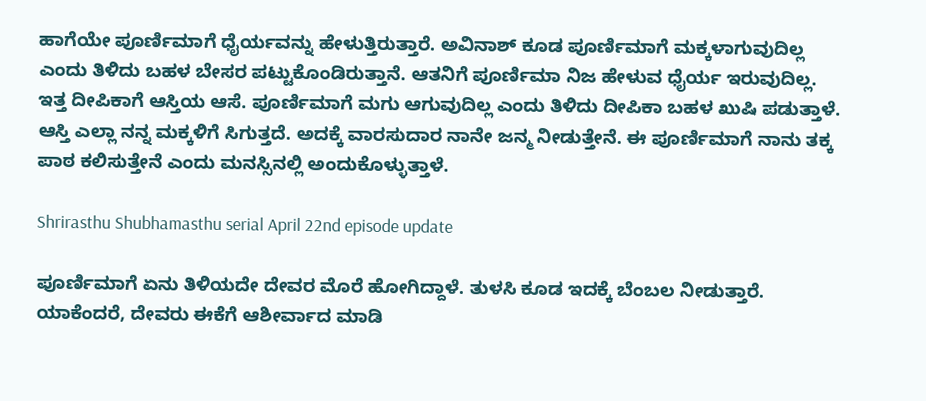ಹಾಗೆಯೇ ಪೂರ್ಣಿಮಾಗೆ ಧೈರ್ಯವನ್ನು ಹೇಳುತ್ತಿರುತ್ತಾರೆ. ಅವಿನಾಶ್ ಕೂಡ ಪೂರ್ಣಿಮಾಗೆ ಮಕ್ಕಳಾಗುವುದಿಲ್ಲ ಎಂದು ತಿಳಿದು ಬಹಳ ಬೇಸರ ಪಟ್ಟುಕೊಂಡಿರುತ್ತಾನೆ. ಆತನಿಗೆ ಪೂರ್ಣಿಮಾ ನಿಜ ಹೇಳುವ ಧೈರ್ಯ ಇರುವುದಿಲ್ಲ. ಇತ್ತ ದೀಪಿಕಾಗೆ ಆಸ್ತಿಯ ಆಸೆ. ಪೂರ್ಣಿಮಾಗೆ ಮಗು ಆಗುವುದಿಲ್ಲ ಎಂದು ತಿಳಿದು ದೀಪಿಕಾ ಬಹಳ ಖುಷಿ ಪಡುತ್ತಾಳೆ. ಆಸ್ತಿ ಎಲ್ಲಾ ನನ್ನ ಮಕ್ಕಳಿಗೆ ಸಿಗುತ್ತದೆ. ಅದಕ್ಕೆ ವಾರಸುದಾರ ನಾನೇ ಜನ್ಮ ನೀಡುತ್ತೇನೆ. ಈ ಪೂರ್ಣಿಮಾಗೆ ನಾನು ತಕ್ಕ ಪಾಠ ಕಲಿಸುತ್ತೇನೆ ಎಂದು ಮನಸ್ಸಿನಲ್ಲಿ ಅಂದುಕೊಳ್ಳುತ್ತಾಳೆ.

Shrirasthu Shubhamasthu serial April 22nd episode update

ಪೂರ್ಣಿಮಾಗೆ ಏನು ತಿಳಿಯದೇ ದೇವರ ಮೊರೆ ಹೋಗಿದ್ದಾಳೆ. ತುಳಸಿ ಕೂಡ ಇದಕ್ಕೆ ಬೆಂಬಲ ನೀಡುತ್ತಾರೆ. ಯಾಕೆಂದರೆ, ದೇವರು ಈಕೆಗೆ ಆಶೀರ್ವಾದ ಮಾಡಿ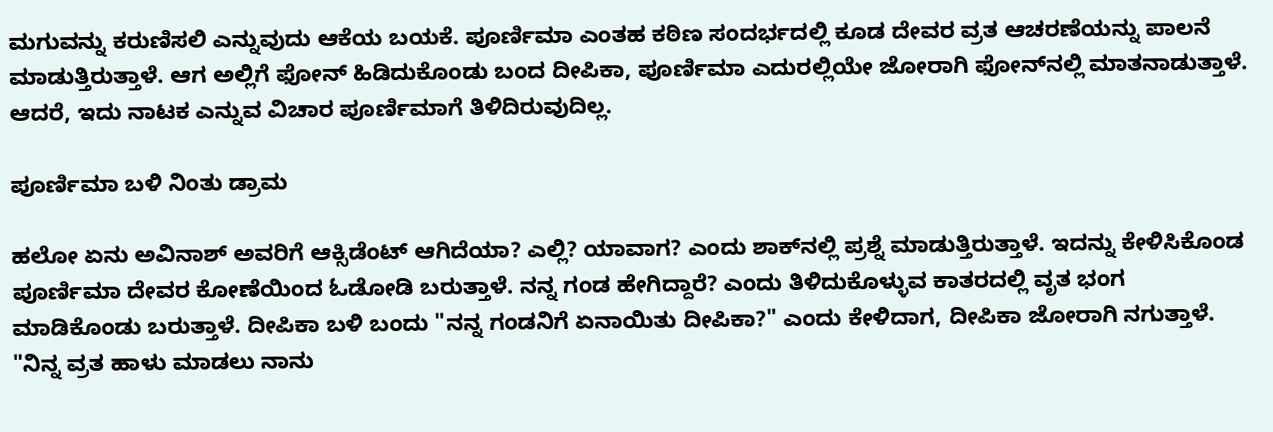ಮಗುವನ್ನು ಕರುಣಿಸಲಿ ಎನ್ನುವುದು ಆಕೆಯ ಬಯಕೆ. ಪೂರ್ಣಿಮಾ ಎಂತಹ ಕಠಿಣ ಸಂದರ್ಭದಲ್ಲಿ ಕೂಡ ದೇವರ ವ್ರತ ಆಚರಣೆಯನ್ನು ಪಾಲನೆ ಮಾಡುತ್ತಿರುತ್ತಾಳೆ. ಆಗ ಅಲ್ಲಿಗೆ ಫೋನ್ ಹಿಡಿದುಕೊಂಡು ಬಂದ ದೀಪಿಕಾ, ಪೂರ್ಣಿಮಾ ಎದುರಲ್ಲಿಯೇ ಜೋರಾಗಿ ಫೋನ್‌ನಲ್ಲಿ ಮಾತನಾಡುತ್ತಾಳೆ. ಆದರೆ, ಇದು ನಾಟಕ ಎನ್ನುವ ವಿಚಾರ ಪೂರ್ಣಿಮಾಗೆ ತಿಳಿದಿರುವುದಿಲ್ಲ.

ಪೂರ್ಣಿಮಾ ಬಳಿ ನಿಂತು ಡ್ರಾಮ

ಹಲೋ ಏನು ಅವಿನಾಶ್ ಅವರಿಗೆ ಆಕ್ಸಿಡೆಂಟ್ ಆಗಿದೆಯಾ? ಎಲ್ಲಿ? ಯಾವಾಗ? ಎಂದು ಶಾಕ್‌ನಲ್ಲಿ ಪ್ರಶ್ನೆ ಮಾಡುತ್ತಿರುತ್ತಾಳೆ. ಇದನ್ನು ಕೇಳಿಸಿಕೊಂಡ ಪೂರ್ಣಿಮಾ ದೇವರ ಕೋಣೆಯಿಂದ ಓಡೋಡಿ ಬರುತ್ತಾಳೆ. ನನ್ನ ಗಂಡ ಹೇಗಿದ್ದಾರೆ? ಎಂದು ತಿಳಿದುಕೊಳ್ಳುವ ಕಾತರದಲ್ಲಿ ವೃತ ಭಂಗ ಮಾಡಿಕೊಂಡು ಬರುತ್ತಾಳೆ. ದೀಪಿಕಾ ಬಳಿ ಬಂದು "ನನ್ನ ಗಂಡನಿಗೆ ಏನಾಯಿತು ದೀಪಿಕಾ?" ಎಂದು ಕೇಳಿದಾಗ, ದೀಪಿಕಾ ಜೋರಾಗಿ ನಗುತ್ತಾಳೆ. "ನಿನ್ನ ವ್ರತ ಹಾಳು ಮಾಡಲು ನಾನು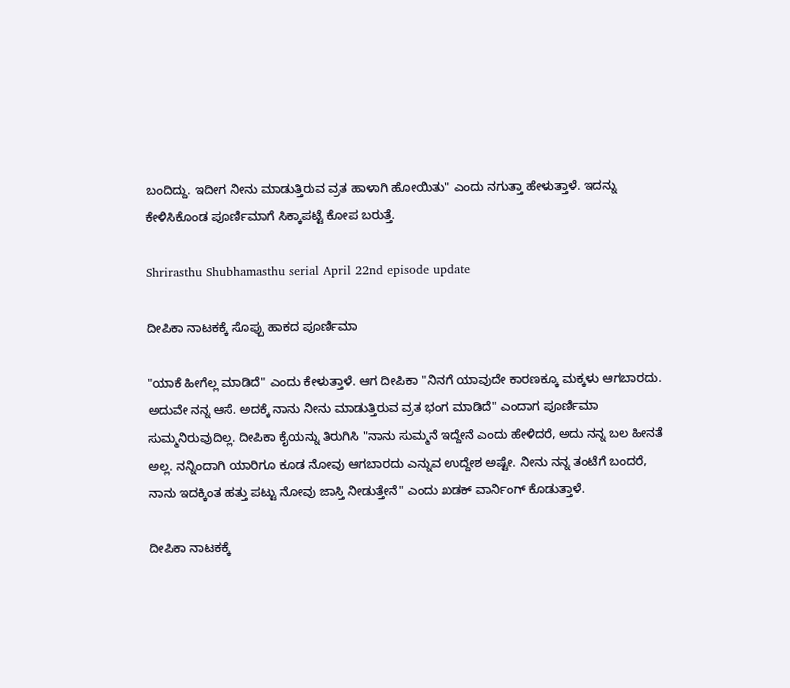ಬಂದಿದ್ದು. ಇದೀಗ ನೀನು ಮಾಡುತ್ತಿರುವ ವ್ರತ ಹಾಳಾಗಿ ಹೋಯಿತು" ಎಂದು ನಗುತ್ತಾ ಹೇಳುತ್ತಾಳೆ. ಇದನ್ನು ಕೇಳಿಸಿಕೊಂಡ ಪೂರ್ಣಿಮಾಗೆ ಸಿಕ್ಕಾಪಟ್ಟೆ ಕೋಪ ಬರುತ್ತೆ.

Shrirasthu Shubhamasthu serial April 22nd episode update

ದೀಪಿಕಾ ನಾಟಕಕ್ಕೆ ಸೊಪ್ಪು ಹಾಕದ ಪೂರ್ಣಿಮಾ

"ಯಾಕೆ ಹೀಗೆಲ್ಲ ಮಾಡಿದೆ" ಎಂದು ಕೇಳುತ್ತಾಳೆ. ಆಗ ದೀಪಿಕಾ "ನಿನಗೆ ಯಾವುದೇ ಕಾರಣಕ್ಕೂ ಮಕ್ಕಳು ಆಗಬಾರದು. ಅದುವೇ ನನ್ನ ಆಸೆ. ಅದಕ್ಕೆ ನಾನು ನೀನು ಮಾಡುತ್ತಿರುವ ವ್ರತ ಭಂಗ ಮಾಡಿದೆ" ಎಂದಾಗ ಪೂರ್ಣಿಮಾ ಸುಮ್ಮನಿರುವುದಿಲ್ಲ. ದೀಪಿಕಾ ಕೈಯನ್ನು ತಿರುಗಿಸಿ "ನಾನು ಸುಮ್ಮನೆ ಇದ್ದೇನೆ ಎಂದು ಹೇಳಿದರೆ, ಅದು ನನ್ನ ಬಲ ಹೀನತೆ ಅಲ್ಲ. ನನ್ನಿಂದಾಗಿ ಯಾರಿಗೂ ಕೂಡ ನೋವು ಆಗಬಾರದು ಎನ್ನುವ ಉದ್ದೇಶ ಅಷ್ಟೇ. ನೀನು ನನ್ನ ತಂಟೆಗೆ ಬಂದರೆ, ನಾನು ಇದಕ್ಕಿಂತ ಹತ್ತು ಪಟ್ಟು ನೋವು ಜಾಸ್ತಿ ನೀಡುತ್ತೇನೆ" ಎಂದು ಖಡಕ್ ವಾರ್ನಿಂಗ್ ಕೊಡುತ್ತಾಳೆ.

ದೀಪಿಕಾ ನಾಟಕಕ್ಕೆ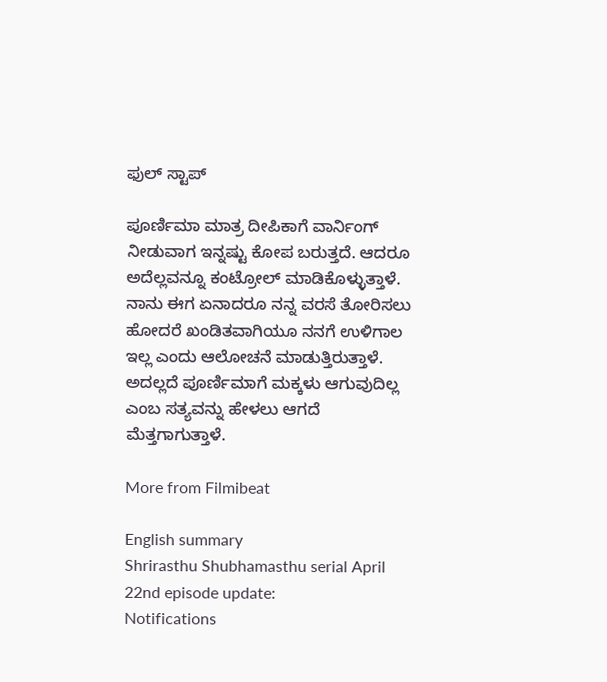ಫುಲ್ ಸ್ಟಾಪ್

ಪೂರ್ಣಿಮಾ ಮಾತ್ರ ದೀಪಿಕಾಗೆ ವಾರ್ನಿಂಗ್ ನೀಡುವಾಗ ಇನ್ನಷ್ಟು ಕೋಪ ಬರುತ್ತದೆ. ಆದರೂ ಅದೆಲ್ಲವನ್ನೂ ಕಂಟ್ರೋಲ್ ಮಾಡಿಕೊಳ್ಳುತ್ತಾಳೆ. ನಾನು ಈಗ ಏನಾದರೂ ನನ್ನ ವರಸೆ ತೋರಿಸಲು ಹೋದರೆ ಖಂಡಿತವಾಗಿಯೂ ನನಗೆ ಉಳಿಗಾಲ ಇಲ್ಲ ಎಂದು ಆಲೋಚನೆ ಮಾಡುತ್ತಿರುತ್ತಾಳೆ. ಅದಲ್ಲದೆ ಪೂರ್ಣಿಮಾಗೆ ಮಕ್ಕಳು ಆಗುವುದಿಲ್ಲ ಎಂಬ ಸತ್ಯವನ್ನು ಹೇಳಲು ಆಗದೆ ಮೆತ್ತಗಾಗುತ್ತಾಳೆ.

More from Filmibeat

English summary
Shrirasthu Shubhamasthu serial April 22nd episode update:
Notifications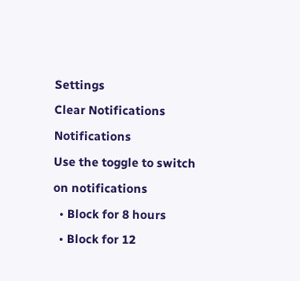Settings
Clear Notifications
Notifications
Use the toggle to switch on notifications
  • Block for 8 hours
  • Block for 12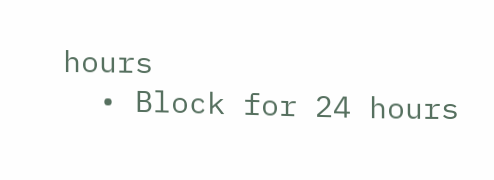hours
  • Block for 24 hours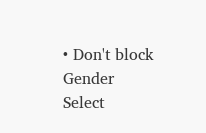• Don't block
Gender
Select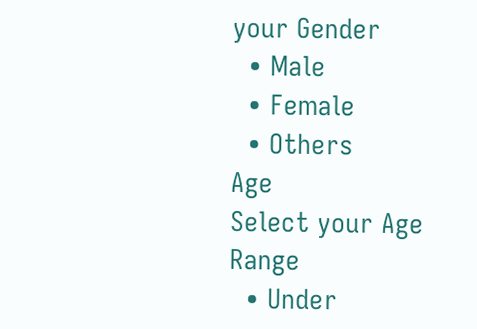your Gender
  • Male
  • Female
  • Others
Age
Select your Age Range
  • Under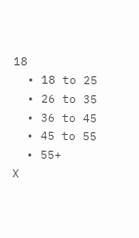18
  • 18 to 25
  • 26 to 35
  • 36 to 45
  • 45 to 55
  • 55+
X